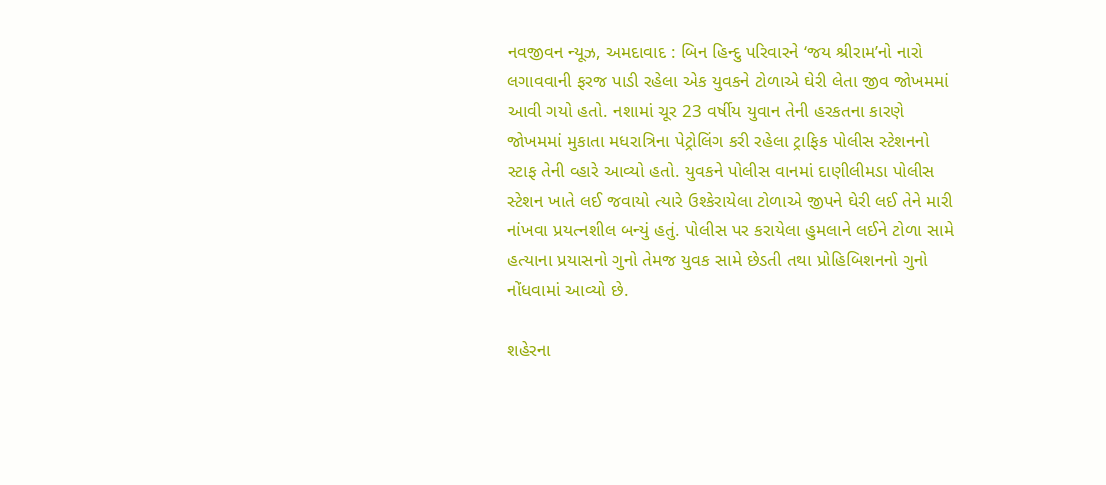નવજીવન ન્યૂઝ, અમદાવાદ : બિન હિન્દુ પરિવારને ‘જય શ્રીરામ’નો નારો લગાવવાની ફરજ પાડી રહેલા એક યુવકને ટોળાએ ઘેરી લેતા જીવ જોખમમાં આવી ગયો હતો. નશામાં ચૂર 23 વર્ષીય યુવાન તેની હરકતના કારણે જોખમમાં મુકાતા મધરાત્રિના પેટ્રોલિંગ કરી રહેલા ટ્રાફિક પોલીસ સ્ટેશનનો સ્ટાફ તેની વ્હારે આવ્યો હતો. યુવકને પોલીસ વાનમાં દાણીલીમડા પોલીસ સ્ટેશન ખાતે લઈ જવાયો ત્યારે ઉશ્કેરાયેલા ટોળાએ જીપને ઘેરી લઈ તેને મારી નાંખવા પ્રયત્નશીલ બન્યું હતું. પોલીસ પર કરાયેલા હુમલાને લઈને ટોળા સામે હત્યાના પ્રયાસનો ગુનો તેમજ યુવક સામે છેડતી તથા પ્રોહિબિશનનો ગુનો નોંધવામાં આવ્યો છે.

શહેરના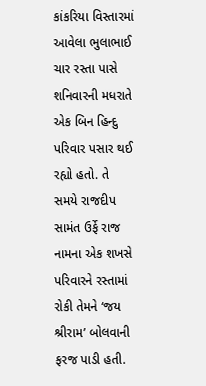કાંકરિયા વિસ્તારમાં આવેલા ભુલાભાઈ ચાર રસ્તા પાસે શનિવારની મધરાતે એક બિન હિન્દુ પરિવાર પસાર થઈ રહ્યો હતો. તે સમયે રાજદીપ સામંત ઉર્ફે રાજ નામના એક શખસે પરિવારને રસ્તામાં રોકી તેમને ‘જય શ્રીરામ’ બોલવાની ફરજ પાડી હતી.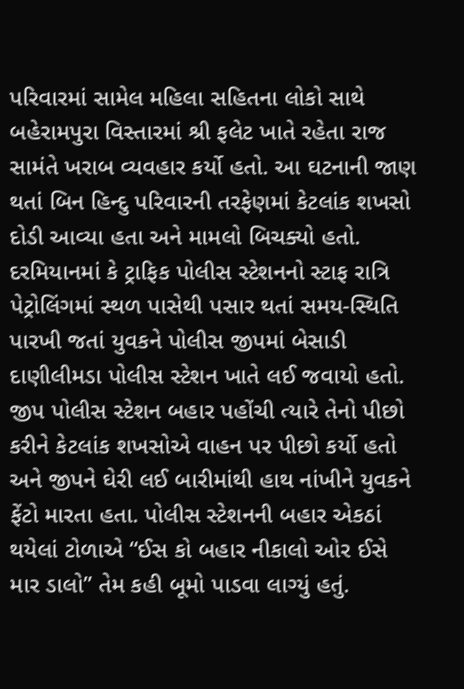પરિવારમાં સામેલ મહિલા સહિતના લોકો સાથે બહેરામપુરા વિસ્તારમાં શ્રી ફલેટ ખાતે રહેતા રાજ સામંતે ખરાબ વ્યવહાર કર્યો હતો. આ ઘટનાની જાણ થતાં બિન હિન્દુ પરિવારની તરફેણમાં કેટલાંક શખસો દોડી આવ્યા હતા અને મામલો બિચક્યો હતો. દરમિયાનમાં કે ટ્રાફિક પોલીસ સ્ટેશનનો સ્ટાફ રાત્રિ પેટ્રોલિંગમાં સ્થળ પાસેથી પસાર થતાં સમય-સ્થિતિ પારખી જતાં યુવકને પોલીસ જીપમાં બેસાડી દાણીલીમડા પોલીસ સ્ટેશન ખાતે લઈ જવાયો હતો. જીપ પોલીસ સ્ટેશન બહાર પહોંચી ત્યારે તેનો પીછો કરીને કેટલાંક શખસોએ વાહન પર પીછો કર્યો હતો અને જીપને ઘેરી લઈ બારીમાંથી હાથ નાંખીને યુવકને ફેંટો મારતા હતા. પોલીસ સ્ટેશનની બહાર એકઠાં થયેલાં ટોળાએ “ઈસ કો બહાર નીકાલો ઓર ઈસે માર ડાલો” તેમ કહી બૂમો પાડવા લાગ્યું હતું.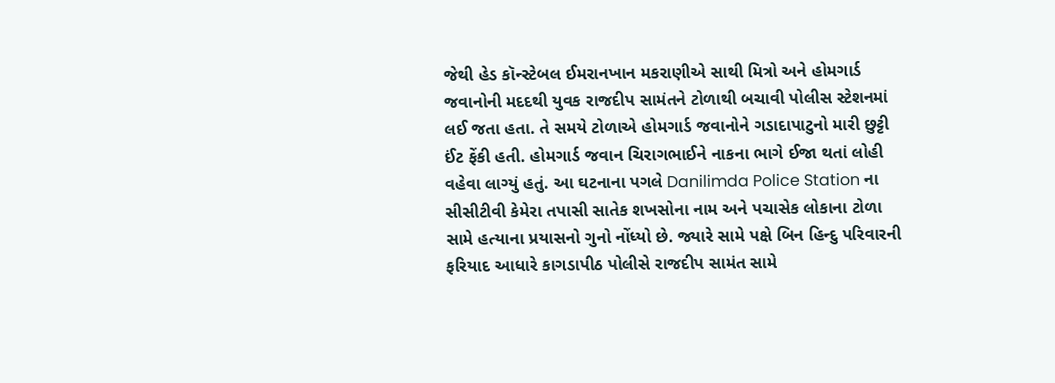જેથી હેડ કૉન્સ્ટેબલ ઈમરાનખાન મકરાણીએ સાથી મિત્રો અને હોમગાર્ડ જવાનોની મદદથી યુવક રાજદીપ સામંતને ટોળાથી બચાવી પોલીસ સ્ટેશનમાં લઈ જતા હતા. તે સમયે ટોળાએ હોમગાર્ડ જવાનોને ગડાદાપાટુનો મારી છુટ્ટી ઈંટ ફેંકી હતી. હોમગાર્ડ જવાન ચિરાગભાઈને નાકના ભાગે ઈજા થતાં લોહી વહેવા લાગ્યું હતું. આ ઘટનાના પગલે Danilimda Police Station ના સીસીટીવી કેમેરા તપાસી સાતેક શખસોના નામ અને પચાસેક લોકાના ટોળા સામે હત્યાના પ્રયાસનો ગુનો નોંધ્યો છે. જ્યારે સામે પક્ષે બિન હિન્દુ પરિવારની ફરિયાદ આધારે કાગડાપીઠ પોલીસે રાજદીપ સામંત સામે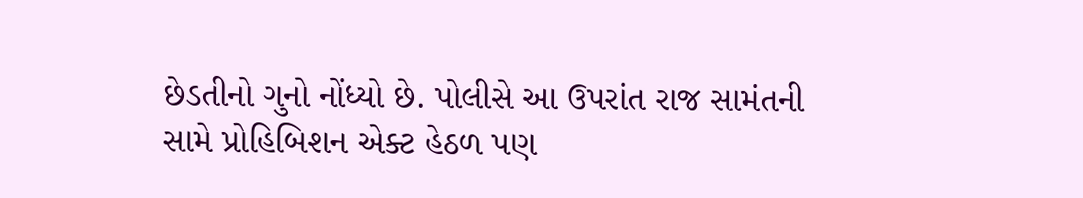છેડતીનો ગુનો નોંધ્યો છે. પોલીસે આ ઉપરાંત રાજ સામંતની સામે પ્રોહિબિશન એક્ટ હેઠળ પણ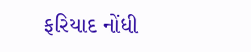ફરિયાદ નોંધી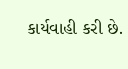કાર્યવાહી કરી છે.